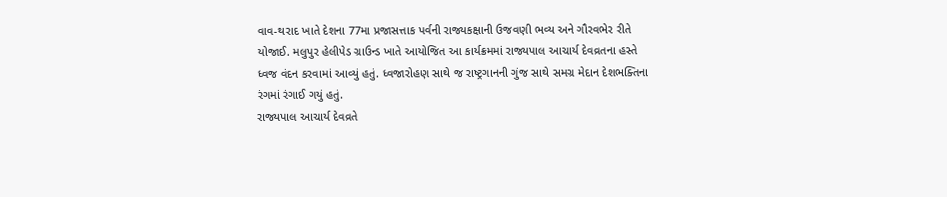વાવ-થરાદ ખાતે દેશના 77મા પ્રજાસત્તાક પર્વની રાજ્યકક્ષાની ઉજવણી ભવ્ય અને ગૌરવભેર રીતે યોજાઈ. મલુપુર હેલીપેડ ગ્રાઉન્ડ ખાતે આયોજિત આ કાર્યક્રમમાં રાજ્યપાલ આચાર્ય દેવવ્રતના હસ્તે ધ્વજ વંદન કરવામાં આવ્યું હતું. ધ્વજારોહણ સાથે જ રાષ્ટ્રગાનની ગુંજ સાથે સમગ્ર મેદાન દેશભક્તિના રંગમાં રંગાઈ ગયું હતું.
રાજ્યપાલ આચાર્ય દેવવ્રતે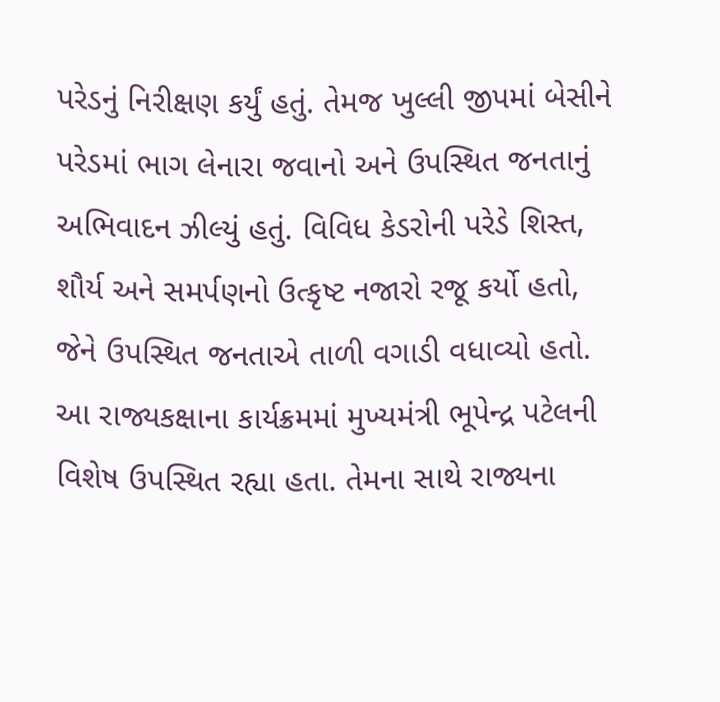પરેડનું નિરીક્ષણ કર્યું હતું. તેમજ ખુલ્લી જીપમાં બેસીને પરેડમાં ભાગ લેનારા જવાનો અને ઉપસ્થિત જનતાનું અભિવાદન ઝીલ્યું હતું. વિવિધ કેડરોની પરેડે શિસ્ત, શૌર્ય અને સમર્પણનો ઉત્કૃષ્ટ નજારો રજૂ કર્યો હતો, જેને ઉપસ્થિત જનતાએ તાળી વગાડી વધાવ્યો હતો.
આ રાજ્યકક્ષાના કાર્યક્રમમાં મુખ્યમંત્રી ભૂપેન્દ્ર પટેલની વિશેષ ઉપસ્થિત રહ્યા હતા. તેમના સાથે રાજ્યના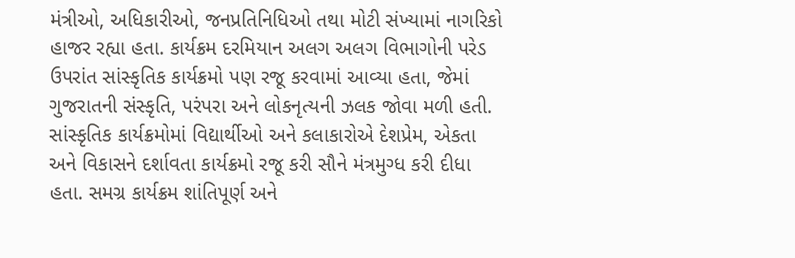મંત્રીઓ, અધિકારીઓ, જનપ્રતિનિધિઓ તથા મોટી સંખ્યામાં નાગરિકો હાજર રહ્યા હતા. કાર્યક્રમ દરમિયાન અલગ અલગ વિભાગોની પરેડ ઉપરાંત સાંસ્કૃતિક કાર્યક્રમો પણ રજૂ કરવામાં આવ્યા હતા, જેમાં ગુજરાતની સંસ્કૃતિ, પરંપરા અને લોકનૃત્યની ઝલક જોવા મળી હતી.
સાંસ્કૃતિક કાર્યક્રમોમાં વિદ્યાર્થીઓ અને કલાકારોએ દેશપ્રેમ, એકતા અને વિકાસને દર્શાવતા કાર્યક્રમો રજૂ કરી સૌને મંત્રમુગ્ધ કરી દીધા હતા. સમગ્ર કાર્યક્રમ શાંતિપૂર્ણ અને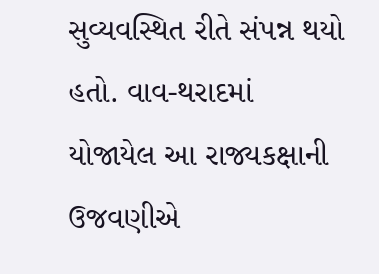સુવ્યવસ્થિત રીતે સંપન્ન થયો હતો. વાવ-થરાદમાં યોજાયેલ આ રાજ્યકક્ષાની ઉજવણીએ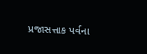પ્રજાસત્તાક પર્વના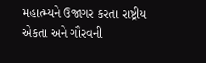મહાત્મ્યને ઉજાગર કરતા રાષ્ટ્રીય એકતા અને ગૌરવની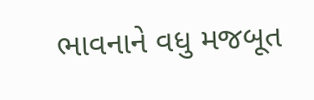ભાવનાને વધુ મજબૂત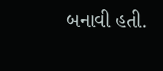બનાવી હતી.